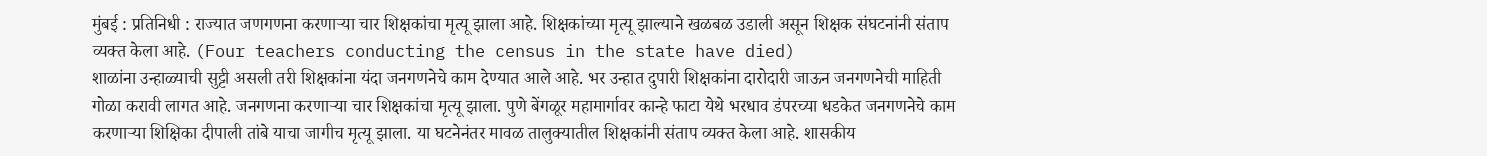मुंबई : प्रतिनिधी : राज्यात जणगणना करणाऱ्या चार शिक्षकांचा मृत्यू झाला आहे. शिक्षकांच्या मृत्यू झाल्याने खळबळ उडाली असून शिक्षक संघटनांनी संताप व्यक्त केला आहे. (Four teachers conducting the census in the state have died)
शाळांना उन्हाळ्याची सुट्टी असली तरी शिक्षकांना यंदा जनगणनेचे काम देण्यात आले आहे. भर उन्हात दुपारी शिक्षकांना दारोदारी जाऊन जनगणनेची माहिती गोळा करावी लागत आहे. जनगणना करणाऱ्या चार शिक्षकांचा मृत्यू झाला. पुणे बेंगळूर महामार्गावर कान्हे फाटा येथे भरधाव डंपरच्या धडकेत जनगणनेचे काम करणाऱ्या शिक्षिका दीपाली तांबे याचा जागीच मृत्यू झाला. या घटनेनंतर मावळ तालुक्यातील शिक्षकांनी संताप व्यक्त केला आहे. शासकीय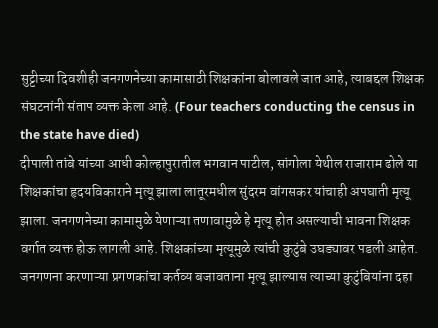सुट्टीच्या दिवशीही जनगणनेच्या कामासाठी शिक्षकांना बोलावले जात आहे, त्याबद्दल शिक्षक संघटनांनी संताप व्यक्त केला आहे. (Four teachers conducting the census in the state have died)
दीपाली तांबे यांच्या आधी कोल्हापुरातील भगवान पाटील, सांगोला येथील राजाराम ढोले या शिक्षकांचा हृदयविकाराने मृत्यू झाला लातूरमधील सुंदरम वांगसकर यांचाही अपघाती मृत्यू झाला. जनगणनेच्या कामामुळे येणाऱ्या तणावामुळे हे मृत्यू होत असल्याची भावना शिक्षक वर्गात व्यक्त होऊ लागली आहे. शिक्षकांच्या मृत्यूमुळे त्यांची कुटुंबे उघड्यावर पडली आहेत. जनगणना करणाऱ्या प्रगणकांचा कर्तव्य बजावताना मृत्यू झाल्यास त्याच्या कुटुंबियांना दहा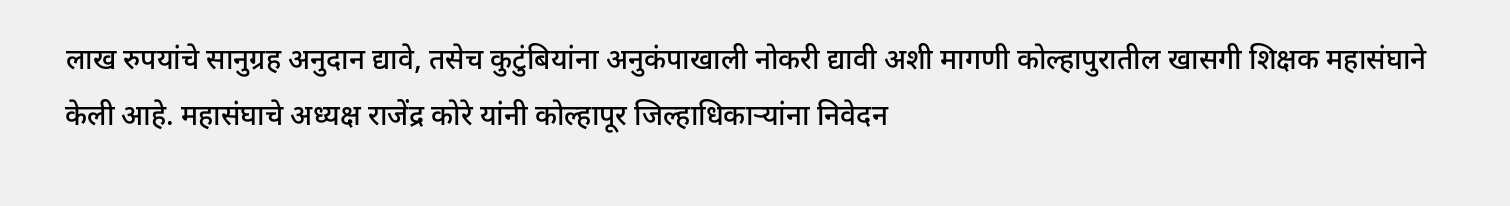लाख रुपयांचे सानुग्रह अनुदान द्यावे, तसेच कुटुंबियांना अनुकंपाखाली नोकरी द्यावी अशी मागणी कोल्हापुरातील खासगी शिक्षक महासंघाने केली आहे. महासंघाचे अध्यक्ष राजेंद्र कोरे यांनी कोल्हापूर जिल्हाधिकाऱ्यांना निवेदन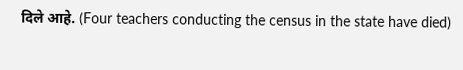दिले आहे. (Four teachers conducting the census in the state have died)